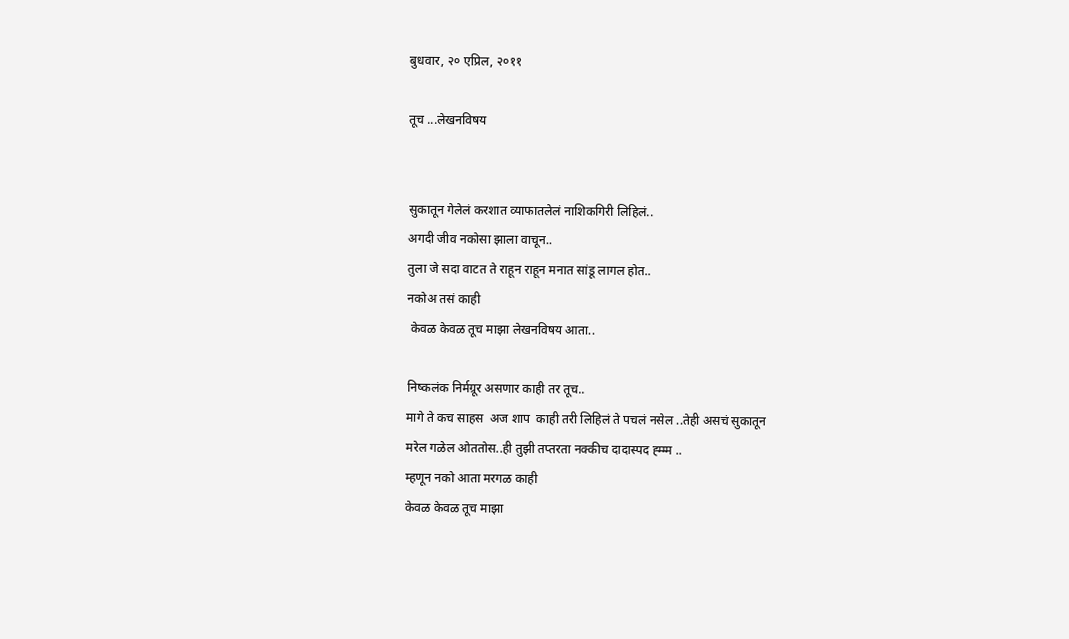बुधवार, २० एप्रिल, २०११

तूच ...लेखनविषय


सुकातून गेलेलं करशात व्याफातलेलं नाशिकगिरी लिहिलं..
अगदी जीव नकोसा झाला वाचून..
तुला जे सदा वाटत ते राहून राहून मनात सांडू लागल होत..
नकोअ तसं काही
 केवळ केवळ तूच माझा लेखनविषय आता..

निष्कलंक निर्मग्रूर असणार काही तर तूच..
मागे ते कच साहस  अज शाप  काही तरी लिहिलं ते पचलं नसेल ..तेही असचं सुकातून
मरेल गळेल ओततोस..ही तुझी तप्तरता नक्कीच दादास्पद ह्म्म्म ..
म्हणून नको आता मरगळ काही
केवळ केवळ तूच माझा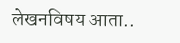लेखनविषय आता..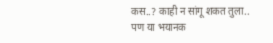कस..? काही न सांगू शकत तुला..
पण या भयानक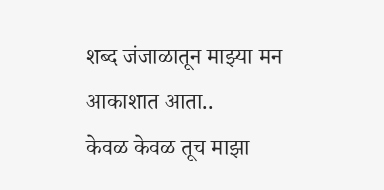शब्द जंजाळातून माझ्या मन आकाशात आता..
केवळ केवळ तूच माझा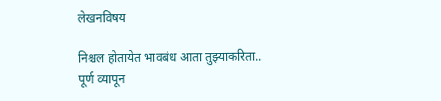लेखनविषय

निश्चल होतायेत भावबंध आता तुझ्याकरिता..
पूर्ण व्यापून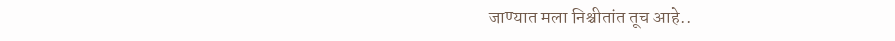जाण्यात मला निश्चीतांत तूच आहे..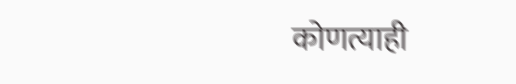कोणत्याही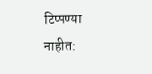टिप्पण्‍या नाहीत: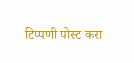टिप्पणी पोस्ट करा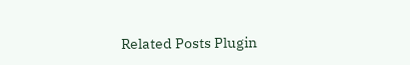Related Posts Plugin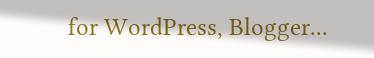for WordPress, Blogger...